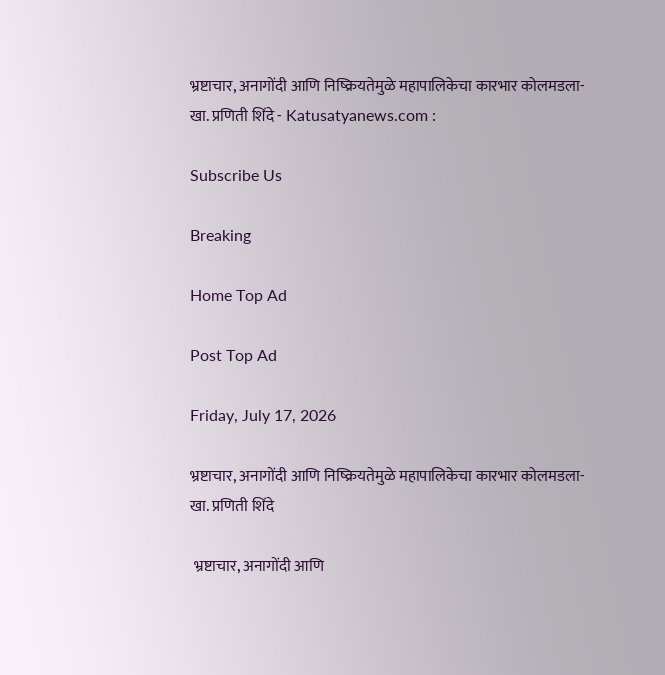भ्रष्टाचार, अनागोंदी आणि निष्क्रियतेमुळे महापालिकेचा कारभार कोलमडला- खा. प्रणिती शिंदे - Katusatyanews.com :

Subscribe Us

Breaking

Home Top Ad

Post Top Ad

Friday, July 17, 2026

भ्रष्टाचार, अनागोंदी आणि निष्क्रियतेमुळे महापालिकेचा कारभार कोलमडला- खा. प्रणिती शिंदे

 भ्रष्टाचार, अनागोंदी आणि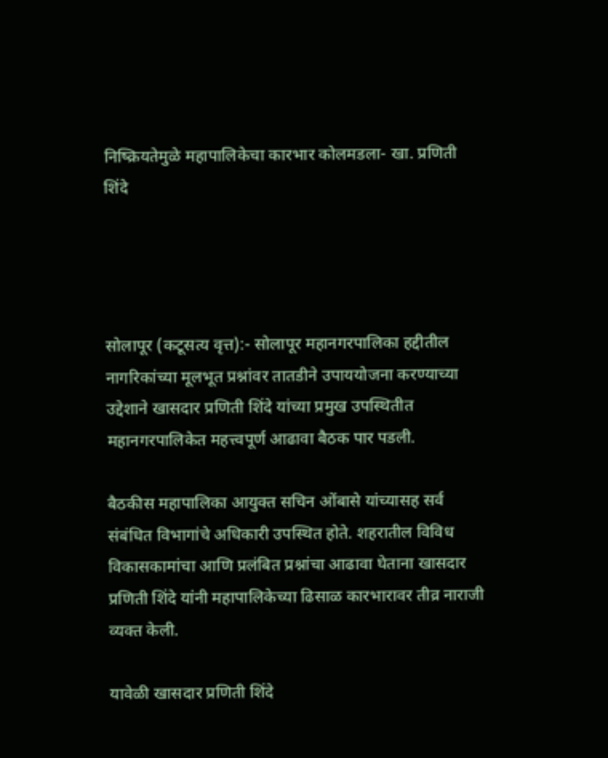निष्क्रियतेमुळे महापालिकेचा कारभार कोलमडला- खा. प्रणिती शिंदे




सोलापूर (कटूसत्य वृत्त):- सोलापूर महानगरपालिका हद्दीतील नागरिकांच्या मूलभूत प्रश्नांवर तातडीने उपाययोजना करण्याच्या उद्देशाने खासदार प्रणिती शिंदे यांच्या प्रमुख उपस्थितीत महानगरपालिकेत महत्त्वपूर्ण आढावा बैठक पार पडली.

बैठकीस महापालिका आयुक्त सचिन ओंबासे यांच्यासह सर्व संबंधित विभागांचे अधिकारी उपस्थित होते. शहरातील विविध विकासकामांचा आणि प्रलंबित प्रश्नांचा आढावा घेताना खासदार प्रणिती शिंदे यांनी महापालिकेच्या ढिसाळ कारभारावर तीव्र नाराजी व्यक्त केली.

यावेळी खासदार प्रणिती शिंदे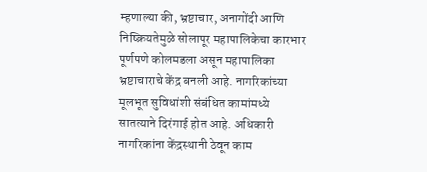म्हणाल्या की, भ्रष्टाचार, अनागोंदी आणि निष्क्रियतेमुळे सोलापूर महापालिकेचा कारभार पूर्णपणे कोलमडला असून महापालिका भ्रष्टाचाराचे केंद्र बनली आहे. नागरिकांच्या मूलभूत सुविधांशी संबंधित कामांमध्ये सातत्याने दिरंगाई होत आहे. अधिकारी नागरिकांना केंद्रस्थानी ठेवून काम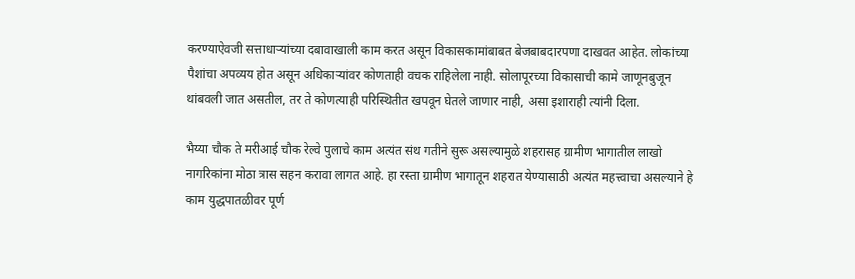करण्याऐवजी सत्ताधाऱ्यांच्या दबावाखाली काम करत असून विकासकामांबाबत बेजबाबदारपणा दाखवत आहेत. लोकांच्या पैशांचा अपव्यय होत असून अधिकाऱ्यांवर कोणताही वचक राहिलेला नाही. सोलापूरच्या विकासाची कामे जाणूनबुजून थांबवली जात असतील, तर ते कोणत्याही परिस्थितीत खपवून घेतले जाणार नाही, असा इशाराही त्यांनी दिला.

भैय्या चौक ते मरीआई चौक रेल्वे पुलाचे काम अत्यंत संथ गतीने सुरू असल्यामुळे शहरासह ग्रामीण भागातील लाखो नागरिकांना मोठा त्रास सहन करावा लागत आहे. हा रस्ता ग्रामीण भागातून शहरात येण्यासाठी अत्यंत महत्त्वाचा असल्याने हे काम युद्धपातळीवर पूर्ण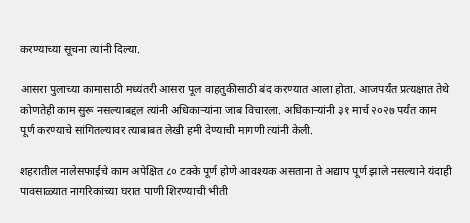करण्याच्या सूचना त्यांनी दिल्या.

आसरा पुलाच्या कामासाठी मध्यंतरी आसरा पूल वाहतुकीसाठी बंद करण्यात आला होता. आजपर्यंत प्रत्यक्षात तेथे कोणतेही काम सुरू नसल्याबद्दल त्यांनी अधिकाऱ्यांना जाब विचारला. अधिकाऱ्यांनी ३१ मार्च २०२७ पर्यंत काम पूर्ण करण्याचे सांगितल्यावर त्याबाबत लेखी हमी देण्याची मागणी त्यांनी केली.

शहरातील नालेसफाईचे काम अपेक्षित ८० टक्के पूर्ण होणे आवश्यक असताना ते अद्याप पूर्ण झाले नसल्याने यंदाही पावसाळ्यात नागरिकांच्या घरात पाणी शिरण्याची भीती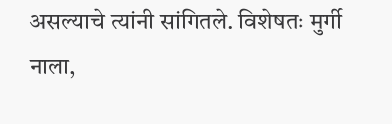असल्याचे त्यांनी सांगितले. विशेषतः मुर्गी नाला,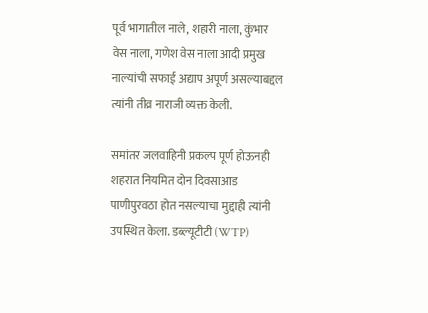पूर्व भागातील नाले, शहारी नाला, कुंभार वेस नाला, गणेश वेस नाला आदी प्रमुख नाल्यांची सफाई अद्याप अपूर्ण असल्याबद्दल त्यांनी तीव्र नाराजी व्यक्त केली.

समांतर जलवाहिनी प्रकल्प पूर्ण होऊनही शहरात नियमित दोन दिवसाआड पाणीपुरवठा होत नसल्याचा मुद्दाही त्यांनी उपस्थित केला. डब्ल्यूटीटी (WTP)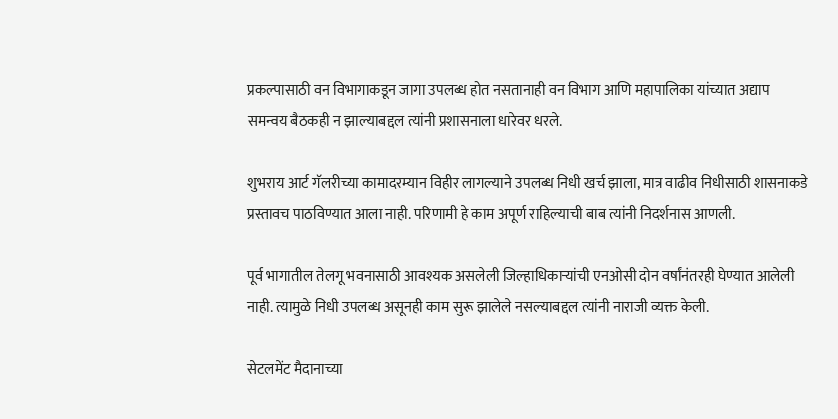प्रकल्पासाठी वन विभागाकडून जागा उपलब्ध होत नसतानाही वन विभाग आणि महापालिका यांच्यात अद्याप समन्वय बैठकही न झाल्याबद्दल त्यांनी प्रशासनाला धारेवर धरले.

शुभराय आर्ट गॅलरीच्या कामादरम्यान विहीर लागल्याने उपलब्ध निधी खर्च झाला, मात्र वाढीव निधीसाठी शासनाकडे प्रस्तावच पाठविण्यात आला नाही. परिणामी हे काम अपूर्ण राहिल्याची बाब त्यांनी निदर्शनास आणली.

पूर्व भागातील तेलगू भवनासाठी आवश्यक असलेली जिल्हाधिकाऱ्यांची एनओसी दोन वर्षांनंतरही घेण्यात आलेली नाही. त्यामुळे निधी उपलब्ध असूनही काम सुरू झालेले नसल्याबद्दल त्यांनी नाराजी व्यक्त केली.

सेटलमेंट मैदानाच्या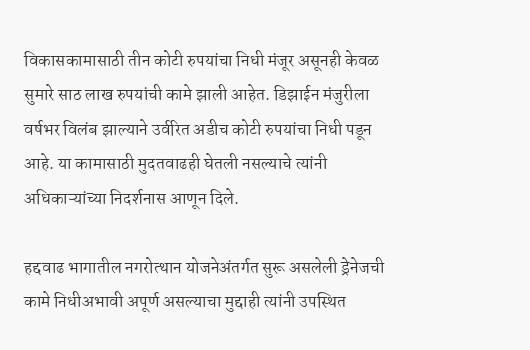विकासकामासाठी तीन कोटी रुपयांचा निधी मंजूर असूनही केवळ सुमारे साठ लाख रुपयांची कामे झाली आहेत. डिझाईन मंजुरीला वर्षभर विलंब झाल्याने उर्वरित अडीच कोटी रुपयांचा निधी पडून आहे. या कामासाठी मुदतवाढही घेतली नसल्याचे त्यांनी अधिकाऱ्यांच्या निदर्शनास आणून दिले.

हद्दवाढ भागातील नगरोत्थान योजनेअंतर्गत सुरू असलेली ड्रेनेजची कामे निधीअभावी अपूर्ण असल्याचा मुद्दाही त्यांनी उपस्थित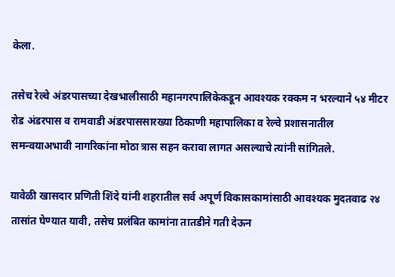केला.

तसेच रेल्वे अंडरपासच्या देखभालीसाठी महानगरपालिकेकडून आवश्यक रक्कम न भरल्याने ५४ मीटर रोड अंडरपास व रामवाडी अंडरपाससारख्या ठिकाणी महापालिका व रेल्वे प्रशासनातील समन्वयाअभावी नागरिकांना मोठा त्रास सहन करावा लागत असल्याचे त्यांनी सांगितले.

यावेळी खासदार प्रणिती शिंदे यांनी शहरातील सर्व अपूर्ण विकासकामांसाठी आवश्यक मुदतवाढ २४ तासांत घेण्यात यावी, तसेच प्रलंबित कामांना तातडीने गती देऊन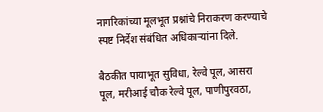नागरिकांच्या मूलभूत प्रश्नांचे निराकरण करण्याचे स्पष्ट निर्देश संबंधित अधिकाऱ्यांना दिले.

बैठकीत पायाभूत सुविधा, रेल्वे पूल, आसरा पूल, मरीआई चौक रेल्वे पूल, पाणीपुरवठा,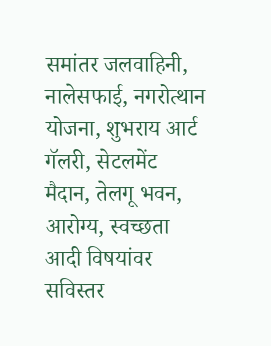समांतर जलवाहिनी, नालेसफाई, नगरोत्थान योजना, शुभराय आर्ट गॅलरी, सेटलमेंट मैदान, तेलगू भवन, आरोग्य, स्वच्छता आदी विषयांवर सविस्तर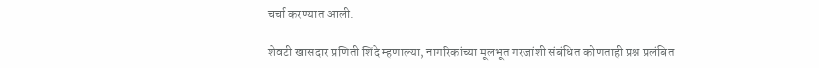चर्चा करण्यात आली.

शेवटी खासदार प्रणिती शिंदे म्हणाल्या, नागरिकांच्या मूलभूत गरजांशी संबंधित कोणताही प्रश्न प्रलंबित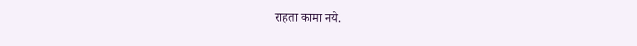राहता कामा नये.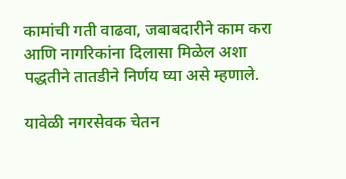कामांची गती वाढवा, जबाबदारीने काम करा आणि नागरिकांना दिलासा मिळेल अशा पद्धतीने तातडीने निर्णय घ्या असे म्हणाले.

यावेळी नगरसेवक चेतन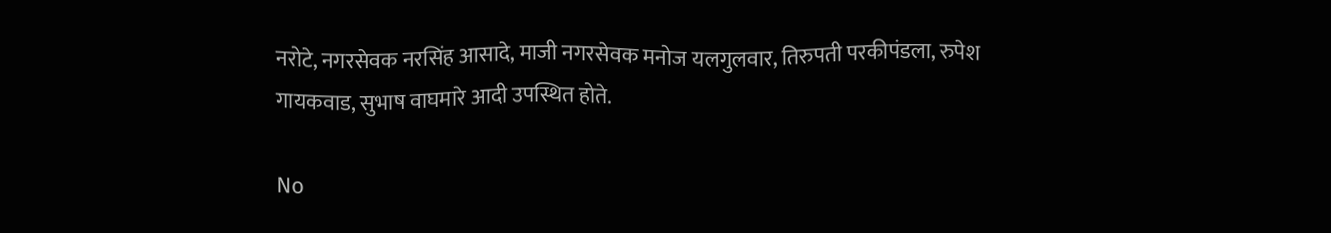नरोटे, नगरसेवक नरसिंह आसादे, माजी नगरसेवक मनोज यलगुलवार, तिरुपती परकीपंडला, रुपेश गायकवाड, सुभाष वाघमारे आदी उपस्थित होते.

No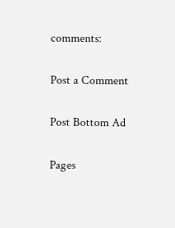comments:

Post a Comment

Post Bottom Ad

Pages